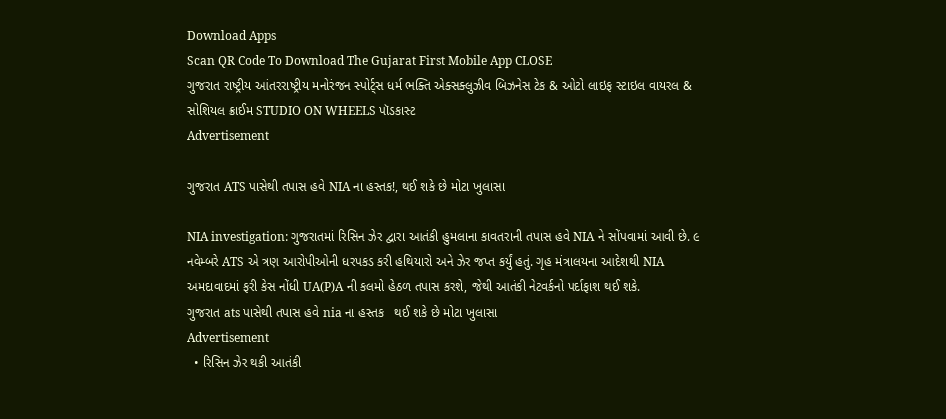Download Apps
Scan QR Code To Download The Gujarat First Mobile App CLOSE
ગુજરાત રાષ્ટ્રીય આંતરરાષ્ટ્રીય મનોરંજન સ્પોર્ટ્સ ધર્મ ભક્તિ એક્સક્લુઝીવ બિઝનેસ ટેક & ઓટો લાઇફ સ્ટાઇલ વાયરલ & સોશિયલ ક્રાઈમ STUDIO ON WHEELS પૉડકાસ્ટ
Advertisement

ગુજરાત ATS પાસેથી તપાસ હવે NIA ના હસ્તક!, થઈ શકે છે મોટા ખુલાસા

NIA investigation: ગુજરાતમાં રિસિન ઝેર દ્વારા આતંકી હુમલાના કાવતરાની તપાસ હવે NIA ને સોંપવામાં આવી છે. ૯ નવેમ્બરે ATS એ ત્રણ આરોપીઓની ધરપકડ કરી હથિયારો અને ઝેર જપ્ત કર્યું હતું. ગૃહ મંત્રાલયના આદેશથી NIA અમદાવાદમાં ફરી કેસ નોંધી UA(P)A ની કલમો હેઠળ તપાસ કરશે, જેથી આતંકી નેટવર્કનો પર્દાફાશ થઈ શકે.
ગુજરાત ats પાસેથી તપાસ હવે nia ના હસ્તક   થઈ શકે છે મોટા ખુલાસા
Advertisement
  • રિસિન ઝેર થકી આતંકી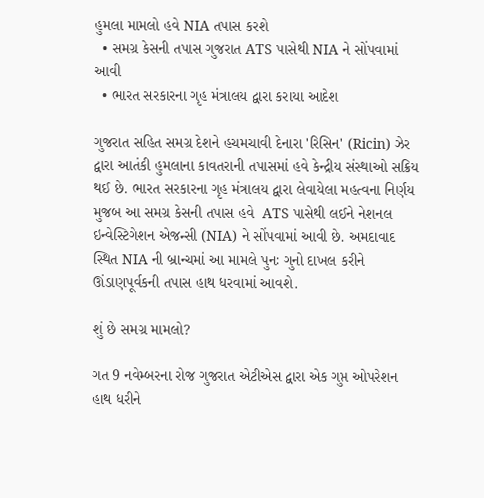હુમલા મામલો હવે NIA તપાસ કરશે
  • સમગ્ર કેસની તપાસ ગુજરાત ATS પાસેથી NIA ને સોંપવામાં આવી
  • ભારત સરકારના ગૃહ મંત્રાલય દ્વારા કરાયા આદેશ

ગુજરાત સહિત સમગ્ર દેશને હચમચાવી દેનારા 'રિસિન' (Ricin) ઝેર દ્વારા આતંકી હુમલાના કાવતરાની તપાસમાં હવે કેન્દ્રીય સંસ્થાઓ સક્રિય થઈ છે. ભારત સરકારના ગૃહ મંત્રાલય દ્વારા લેવાયેલા મહત્વના નિર્ણય મુજબ આ સમગ્ર કેસની તપાસ હવે  ATS પાસેથી લઈને નેશનલ ઇન્વેસ્ટિગેશન એજન્સી (NIA) ને સોંપવામાં આવી છે. અમદાવાદ સ્થિત NIA ની બ્રાન્ચમાં આ મામલે પુનઃ ગુનો દાખલ કરીને ઊંડાણપૂર્વકની તપાસ હાથ ધરવામાં આવશે.

શું છે સમગ્ર મામલો?

ગત 9 નવેમ્બરના રોજ ગુજરાત એટીએસ દ્વારા એક ગુપ્ત ઓપરેશન હાથ ધરીને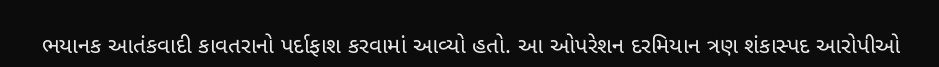ભયાનક આતંકવાદી કાવતરાનો પર્દાફાશ કરવામાં આવ્યો હતો. આ ઓપરેશન દરમિયાન ત્રણ શંકાસ્પદ આરોપીઓ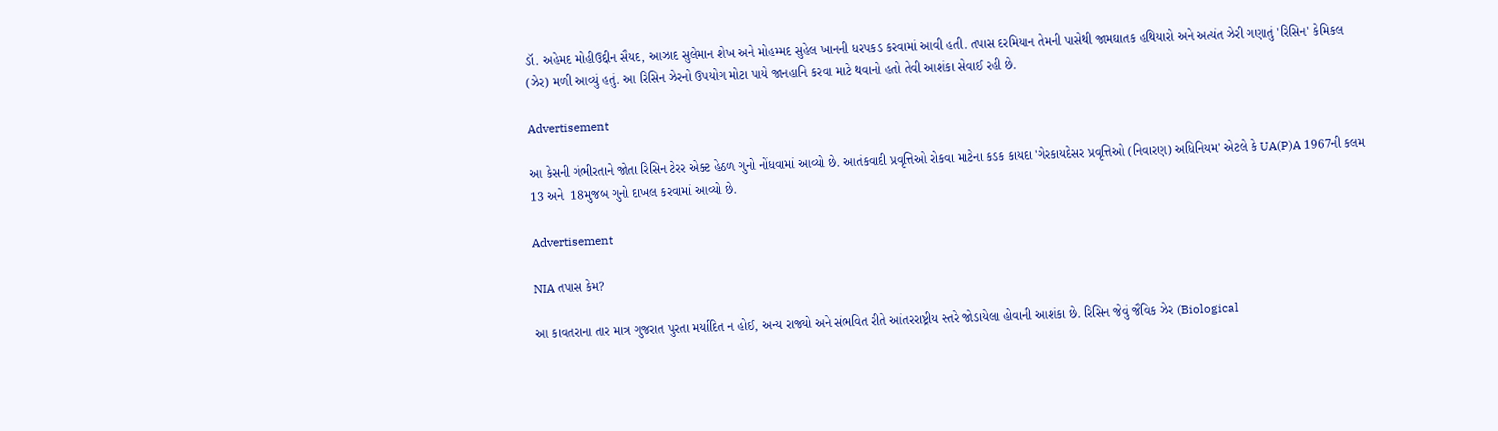ડૉ. અહેમદ મોહીઉદ્દીન સૈયદ, આઝાદ સુલેમાન શેખ અને મોહમ્મદ સુહેલ ખાનની ધરપકડ કરવામાં આવી હતી. તપાસ દરમિયાન તેમની પાસેથી જામઘાતક હથિયારો અને અત્યંત ઝેરી ગણાતું 'રિસિન' કેમિકલ (ઝેર) મળી આવ્યું હતું. આ રિસિન ઝેરનો ઉપયોગ મોટા પાયે જાનહાનિ કરવા માટે થવાનો હતો તેવી આશંકા સેવાઈ રહી છે.

Advertisement

આ કેસની ગંભીરતાને જોતા રિસિન ટેરર એક્ટ હેઠળ ગુનો નોંધવામાં આવ્યો છે. આતંકવાદી પ્રવૃત્તિઓ રોકવા માટેના કડક કાયદા 'ગેરકાયદેસર પ્રવૃત્તિઓ (નિવારણ) અધિનિયમ' એટલે કે UA(P)A 1967ની કલમ 13 અને  18મુજબ ગુનો દાખલ કરવામાં આવ્યો છે.

Advertisement

NIA તપાસ કેમ?

આ કાવતરાના તાર માત્ર ગુજરાત પુરતા મર્યાદિત ન હોઈ, અન્ય રાજ્યો અને સંભવિત રીતે આંતરરાષ્ટ્રીય સ્તરે જોડાયેલા હોવાની આશંકા છે. રિસિન જેવું જૈવિક ઝેર (Biological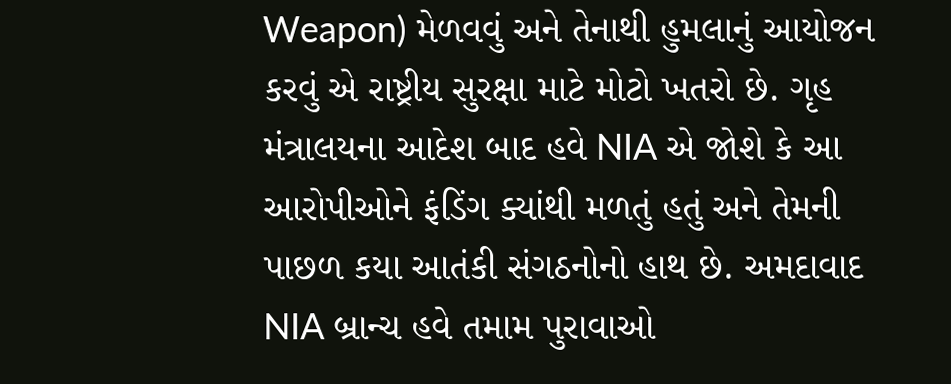Weapon) મેળવવું અને તેનાથી હુમલાનું આયોજન કરવું એ રાષ્ટ્રીય સુરક્ષા માટે મોટો ખતરો છે. ગૃહ મંત્રાલયના આદેશ બાદ હવે NIA એ જોશે કે આ આરોપીઓને ફંડિંગ ક્યાંથી મળતું હતું અને તેમની પાછળ કયા આતંકી સંગઠનોનો હાથ છે. અમદાવાદ NIA બ્રાન્ચ હવે તમામ પુરાવાઓ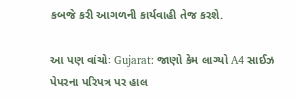કબજે કરી આગળની કાર્યવાહી તેજ કરશે.

આ પણ વાંચોઃ Gujarat: જાણો કેમ લાગ્યો A4 સાઈઝ પેપરના પરિપત્ર પર હાલ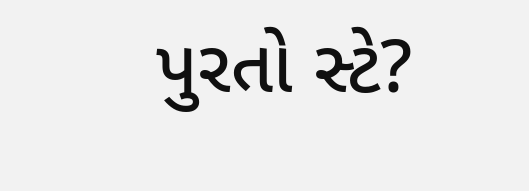પુરતો સ્ટે?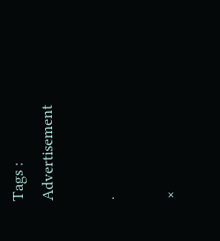Tags :
Advertisement

.

×